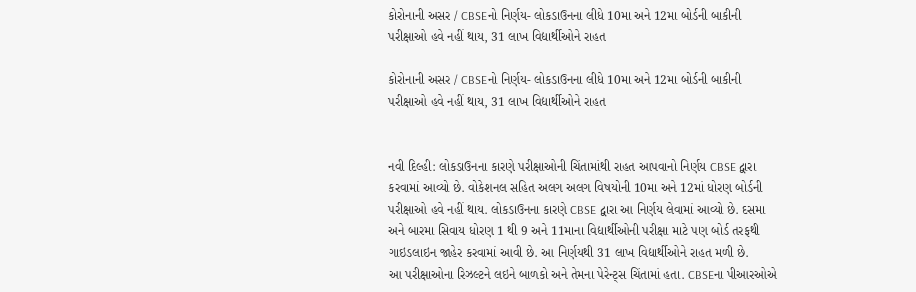કોરોનાની અસર / CBSEનો નિર્ણય- લોકડાઉનના લીધે 10મા અને 12મા બોર્ડની બાકીની પરીક્ષાઓ હવે નહીં થાય, 31 લાખ વિદ્યાર્થીઓને રાહત

કોરોનાની અસર / CBSEનો નિર્ણય- લોકડાઉનના લીધે 10મા અને 12મા બોર્ડની બાકીની પરીક્ષાઓ હવે નહીં થાય, 31 લાખ વિદ્યાર્થીઓને રાહત


નવી દિલ્હી: લોકડાઉનના કારણે પરીક્ષાઓની ચિંતામાંથી રાહત આપવાનો નિર્ણય CBSE દ્વારા કરવામાં આવ્યો છે. વોકેશનલ સહિત અલગ અલગ વિષયોની 10મા અને 12માં ધોરણ બોર્ડની પરીક્ષાઓ હવે નહીં થાય. લોકડાઉનના કારણે CBSE દ્વારા આ નિર્ણય લેવામાં આવ્યો છે. દસમા અને બારમા સિવાય ધોરણ 1 થી 9 અને 11માના વિદ્યાર્થીઓની પરીક્ષા માટે પણ બોર્ડ તરફથી ગાઇડલાઇન જાહેર કરવામાં આવી છે. આ નિર્ણયથી 31 લાખ વિદ્યાર્થીઓને રાહત મળી છે.
આ પરીક્ષાઓના રિઝલ્ટને લઇને બાળકો અને તેમના પેરેન્ટ્સ ચિંતામાં હતા. CBSEના પીઆરઓએ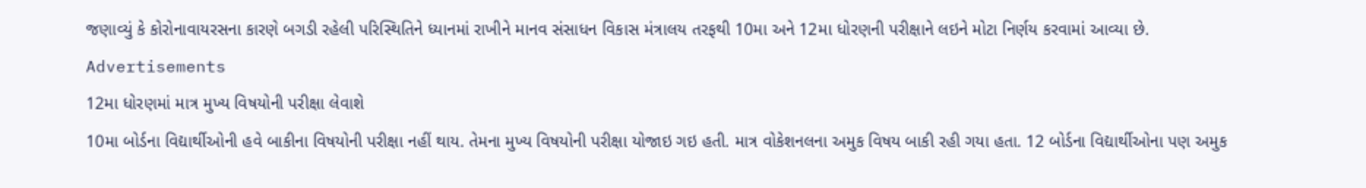જણાવ્યું કે કોરોનાવાયરસના કારણે બગડી રહેલી પરિસ્થિતિને ધ્યાનમાં રાખીને માનવ સંસાધન વિકાસ મંત્રાલય તરફથી 10મા અને 12મા ધોરણની પરીક્ષાને લઇને મોટા નિર્ણય કરવામાં આવ્યા છે.
Advertisements
12મા ધોરણમાં માત્ર મુખ્ય વિષયોની પરીક્ષા લેવાશે
10મા બોર્ડના વિદ્યાર્થીઓની હવે બાકીના વિષયોની પરીક્ષા નહીં થાય. તેમના મુખ્ય વિષયોની પરીક્ષા યોજાઇ ગઇ હતી. માત્ર વોકેશનલના અમુક વિષય બાકી રહી ગયા હતા. 12 બોર્ડના વિદ્યાર્થીઓના પણ અમુક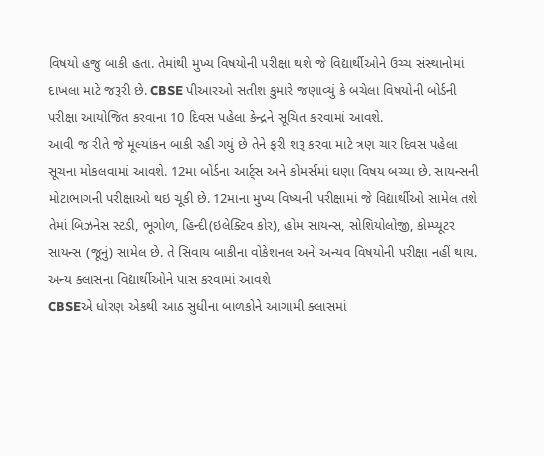વિષયો હજુ બાકી હતા. તેમાંથી મુખ્ય વિષયોની પરીક્ષા થશે જે વિદ્યાર્થીઓને ઉચ્ચ સંસ્થાનોમાં દાખલા માટે જરૂરી છે. CBSE પીઆરઓ સતીશ કુમારે જણાવ્યું કે બચેલા વિષયોની બોર્ડની પરીક્ષા આયોજિત કરવાના 10 દિવસ પહેલા કેન્દ્રને સૂચિત કરવામાં આવશે.
આવી જ રીતે જે મૂલ્યાંકન બાકી રહી ગયું છે તેને ફરી શરૂ કરવા માટે ત્રણ ચાર દિવસ પહેલા સૂચના મોકલવામાં આવશે. 12મા બોર્ડના આર્ટ્સ અને કોમર્સમાં ઘણા વિષય બચ્યા છે. સાયન્સની મોટાભાગની પરીક્ષાઓ થઇ ચૂકી છે. 12માના મુખ્ય વિષ્યની પરીક્ષામાં જે વિદ્યાર્થીઓ સામેલ તશે તેમાં બિઝનેસ સ્ટડી, ભૂગોળ, હિન્દી(ઇલેક્ટિવ કોર), હોમ સાયન્સ, સોશિયોલોજી, કોમ્પ્યૂટર સાયન્સ (જૂનું) સામેલ છે. તે સિવાય બાકીના વોકેશનલ અને અન્યવ વિષયોની પરીક્ષા નહીં થાય.
અન્ય ક્લાસના વિદ્યાર્થીઓને પાસ કરવામાં આવશે
CBSEએ ધોરણ એકથી આઠ સુધીના બાળકોને આગામી ક્લાસમાં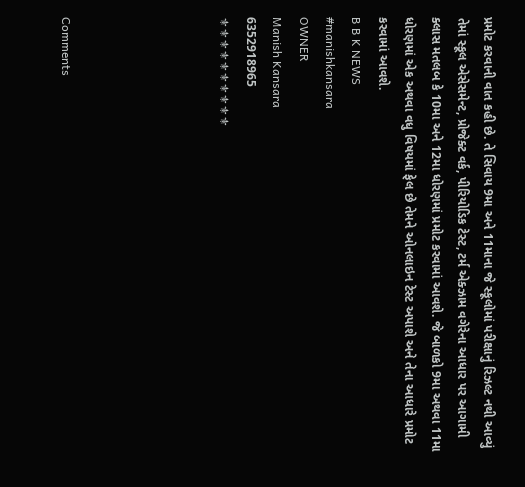પ્રમોટ કરવાની વાત કહી છે. તે સિવાય 9મા અને 11માના જે સ્કૂલોમાં પરીક્ષાનું રિઝલ્ટ નથી આવ્યું તેમાં સ્કૂલ એસેસમેન્ટ, પ્રોજેક્ટ વર્ક, પીરિયોડિક ટેસ્ટ, ટર્મ એક્ઝામ વગેરેના આધાર પર આગામી ક્લાસ મતલબ કે 10મા અને 12મા ધોરણમાં પ્રમોટ કરવામાં આવશે. જે બાળકો 9મા અથવા 11મા ધોરણમાં એક અથવા વધુ વિષયમાં ફેલ છે તેમને ઓનલાઇન ટેસ્ટ અપાશે અને તેના આધારે પ્રમોટ કરવામાં આવશે.
B B K NEWS
#manishkansara
OWNER
Manish Kansara
6352918965
⚜⚜⚜⚜⚜⚜⚜⚜⚜⚜





Comments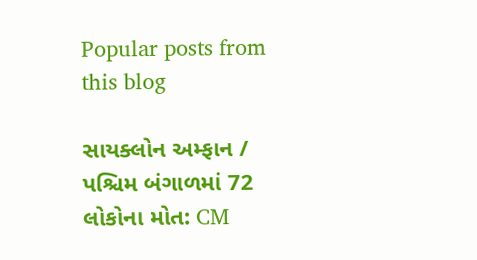Popular posts from this blog

સાયક્લોન અમ્ફાન / પશ્ચિમ બંગાળમાં 72 લોકોના મોત: CM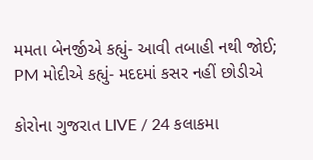મમતા બેનર્જીએ કહ્યું- આવી તબાહી નથી જોઈ; PM મોદીએ કહ્યું- મદદમાં કસર નહીં છોડીએ

કોરોના ગુજરાત LIVE / 24 કલાકમા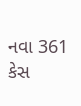નવા 361 કેસ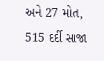અને 27 મોત, 515 દર્દી સાજા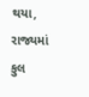થયા, રાજ્યમાં કુલ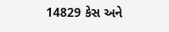14829 કેસ અને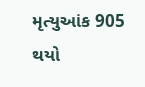મૃત્યુઆંક 905 થયો